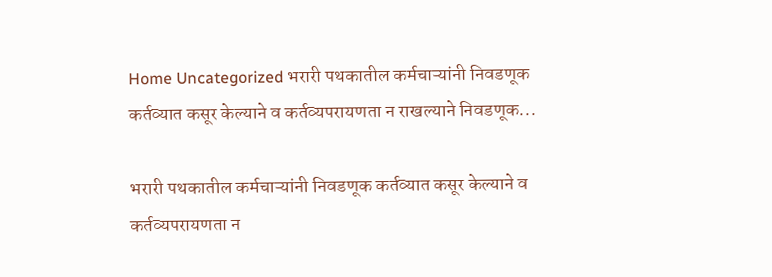Home Uncategorized भरारी पथकातील कर्मचाऱ्यांनी निवडणूक कर्तव्यात कसूर केल्याने व कर्तव्यपरायणता न राखल्याने निवडणूक...

भरारी पथकातील कर्मचाऱ्यांनी निवडणूक कर्तव्यात कसूर केल्याने व कर्तव्यपरायणता न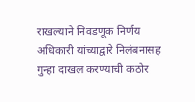राखल्याने निवडणूक निर्णय अधिकारी यांच्याद्वारे निलंबनासह गुन्हा दाखल करण्याची कठोर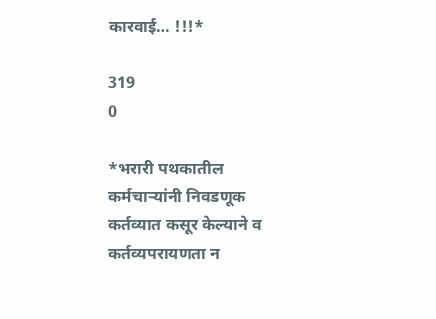कारवाई… !!!*

319
0

*भरारी पथकातील कर्मचाऱ्यांनी निवडणूक कर्तव्यात कसूर केल्याने व कर्तव्यपरायणता न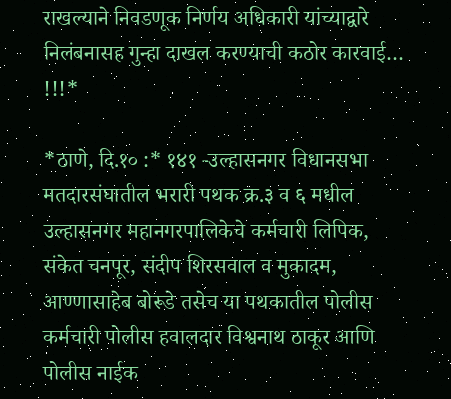राखल्याने निवडणूक निर्णय अधिकारी यांच्याद्वारे निलंबनासह गुन्हा दाखल करण्याची कठोर कारवाई… !!!*

*ठाणे, दि.१० :* १४१ -उल्हासनगर विधानसभा मतदारसंघातील भरारी पथक क्र.३ व ६ मधील उल्हासनगर महानगरपालिकेचे कर्मचारी लिपिक, संकेत चनपूर, संदीप शिरसवाल व मुकादम, आण्णासाहेब बोरूडे तसेच या पथकातील पोलीस कर्मचारी पोलीस हवालदार विश्वनाथ ठाकूर आणि पोलीस नाईक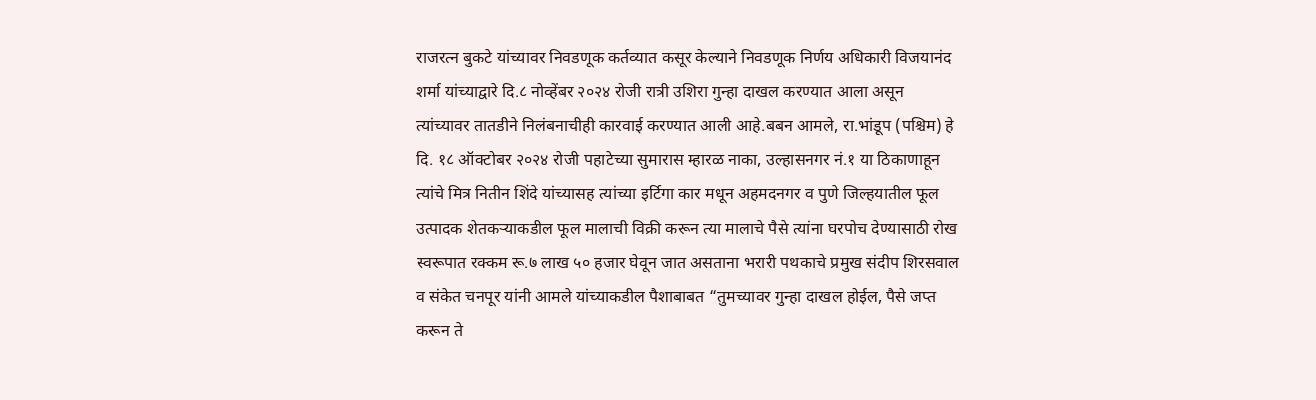राजरत्न बुकटे यांच्यावर निवडणूक कर्तव्यात कसूर केल्याने निवडणूक निर्णय अधिकारी विजयानंद शर्मा यांच्याद्वारे दि.८ नोव्हेंबर २०२४ रोजी रात्री उशिरा गुन्हा दाखल करण्यात आला असून त्यांच्यावर तातडीने निलंबनाचीही कारवाई करण्यात आली आहे.बबन आमले, रा.भांडूप (पश्चिम) हे दि. १८ ऑक्टोबर २०२४ रोजी पहाटेच्या सुमारास म्हारळ नाका, उल्हासनगर नं.१ या ठिकाणाहून त्यांचे मित्र नितीन शिंदे यांच्यासह त्यांच्या इर्टिगा कार मधून अहमदनगर व पुणे जिल्हयातील फूल उत्पादक शेतकऱ्याकडील फूल मालाची विक्री करून त्या मालाचे पैसे त्यांना घरपोच देण्यासाठी रोख स्वरूपात रक्कम रू.७ लाख ५० हजार घेवून जात असताना भरारी पथकाचे प्रमुख संदीप शिरसवाल व संकेत चनपूर यांनी आमले यांच्याकडील पैशाबाबत “तुमच्यावर गुन्हा दाखल होईल, पैसे जप्त करून ते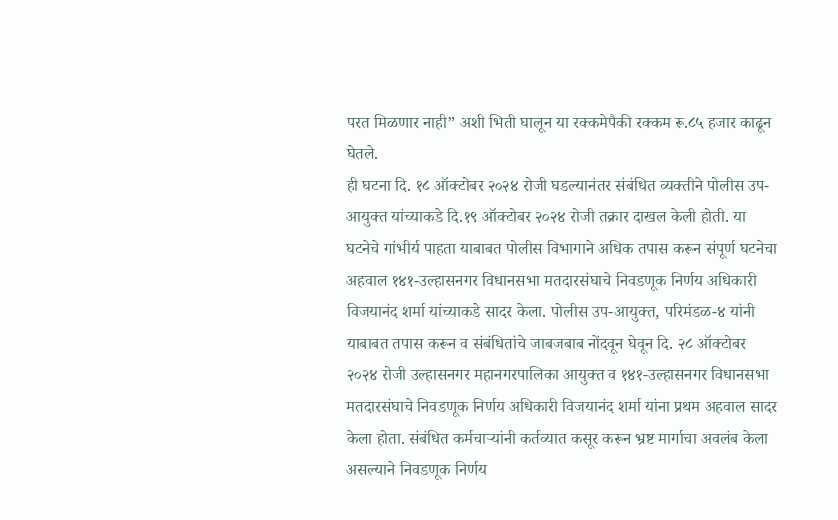परत मिळणार नाही” अशी भिती घालून या रक्कमेपैकी रक्कम रू.८५ हजार काढून घेतले.
ही घटना दि. १८ ऑक्टोबर २०२४ रोजी घडल्यानंतर संबंधित व्यक्तीने पोलीस उप-आयुक्त यांच्याकडे दि.१९ ऑक्टोबर २०२४ रोजी तक्रार दाखल केली होती. या घटनेचे गांभीर्य पाहता याबाबत पोलीस विभागाने अधिक तपास करून संपूर्ण घटनेचा अहवाल १४१-उल्हासनगर विधानसभा मतदारसंघाचे निवडणूक निर्णय अधिकारी विजयानंद शर्मा यांच्याकडे सादर केला. पोलीस उप-आयुक्त, परिमंडळ-४ यांनी याबाबत तपास करून व संबंधितांचे जाबजबाब नोंदवून घेवून दि. २८ ऑक्टोबर २०२४ रोजी उल्हासनगर महानगरपालिका आयुक्त व १४१-उल्हासनगर विधानसभा मतदारसंघाचे निवडणूक निर्णय अधिकारी विजयानंद शर्मा यांना प्रथम अहवाल सादर केला होता. संबंधित कर्मचाऱ्यांनी कर्तव्यात कसूर करून भ्रष्ट मार्गाचा अवलंब केला असल्याने निवडणूक निर्णय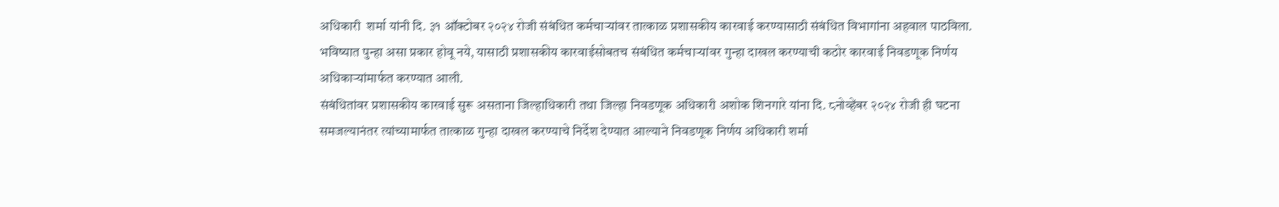अधिकारी  शर्मा यांनी दि. ३१ ऑक्टोबर २०२४ रोजी संबंधित कर्मचाऱ्यांवर तात्काळ प्रशासकीय कारवाई करण्यासाठी संबंधित विभागांना अहवाल पाठविला. भविष्यात पुन्हा असा प्रकार होवू नये, यासाठी प्रशासकीय कारवाईसोबतच संबंधित कर्मचाऱ्यांवर गुन्हा दाखल करण्याची कठोर कारवाई निवडणूक निर्णय अधिकाऱ्यांमार्फत करण्यात आली.
संबंधितांवर प्रशासकीय कारवाई सुरू असताना जिल्हाधिकारी तथा जिल्हा निवडणूक अधिकारी अशोक शिनगारे यांना दि. ८नोव्हेंबर २०२४ रोजी ही घटना समजल्यानंतर त्यांच्यामार्फत तात्काळ गुन्हा दाखल करण्याचे निर्देश देण्यात आल्याने निवडणूक निर्णय अधिकारी शर्मा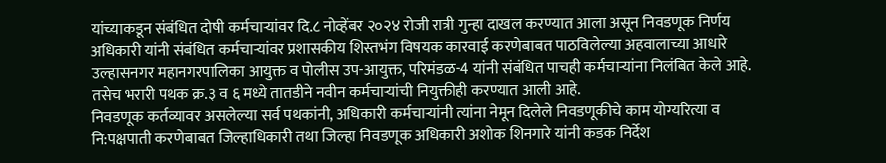यांच्याकडून संबंधित दोषी कर्मचाऱ्यांवर दि.८ नोव्हेंबर २०२४ रोजी रात्री गुन्हा दाखल करण्यात आला असून निवडणूक निर्णय अधिकारी यांनी संबंधित कर्मचाऱ्यांवर प्रशासकीय शिस्तभंग विषयक कारवाई करणेबाबत पाठविलेल्या अहवालाच्या आधारे उल्हासनगर महानगरपालिका आयुक्त व पोलीस उप-आयुक्त, परिमंडळ-4 यांनी संबंधित पाचही कर्मचाऱ्यांना निलंबित केले आहे. तसेच भरारी पथक क्र.३ व ६ मध्ये तातडीने नवीन कर्मचाऱ्यांची नियुक्तीही करण्यात आली आहे.
निवडणूक कर्तव्यावर असलेल्या सर्व पथकांनी, अधिकारी कर्मचाऱ्यांनी त्यांना नेमून दिलेले निवडणूकीचे काम योग्यरित्या व नि:पक्षपाती करणेबाबत जिल्हाधिकारी तथा जिल्हा निवडणूक अधिकारी अशोक शिनगारे यांनी कडक निर्देश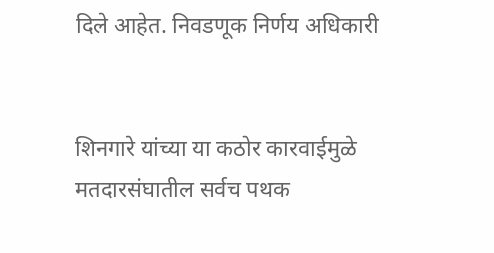दिले आहेत. निवडणूक निर्णय अधिकारी


शिनगारे यांच्या या कठोर कारवाईमुळे मतदारसंघातील सर्वच पथक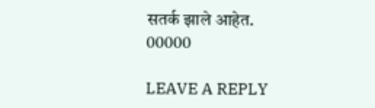सतर्क झाले आहेत.
00000

LEAVE A REPLY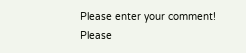Please enter your comment!
Please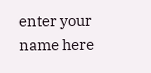enter your name here